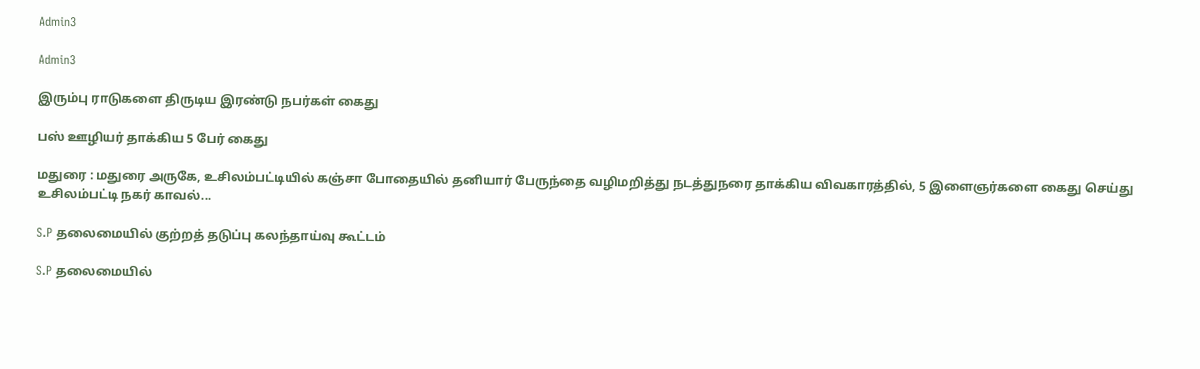Admin3

Admin3

இரும்பு ராடுகளை திருடிய இரண்டு நபர்கள் கைது

பஸ் ஊழியர் தாக்கிய 5 பேர் கைது

மதுரை : மதுரை அருகே, உசிலம்பட்டியில் கஞ்சா போதையில் தனியார் பேருந்தை வழிமறித்து நடத்துநரை தாக்கிய விவகாரத்தில், 5 இளைஞர்களை கைது செய்து உசிலம்பட்டி நகர் காவல்...

S.P தலைமையில் குற்றத் தடுப்பு கலந்தாய்வு கூட்டம்

S.P தலைமையில்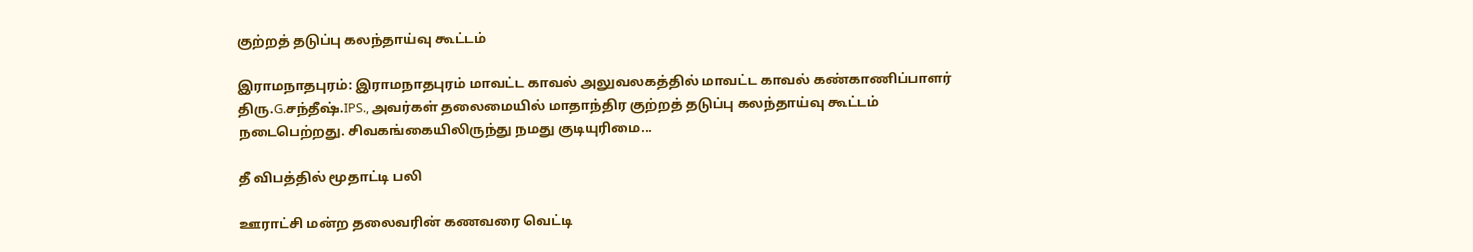குற்றத் தடுப்பு கலந்தாய்வு கூட்டம்

இராமநாதபுரம்: இராமநாதபுரம் மாவட்ட காவல் அலுவலகத்தில் மாவட்ட காவல் கண்காணிப்பாளர் திரு.G.சந்தீஷ்.IPS., அவர்கள் தலைமையில் மாதாந்திர குற்றத் தடுப்பு கலந்தாய்வு கூட்டம் நடைபெற்றது. சிவகங்கையிலிருந்து நமது குடியுரிமை...

தீ விபத்தில் மூதாட்டி பலி

ஊராட்சி மன்ற தலைவரின் கணவரை வெட்டி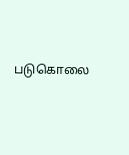படுகொலை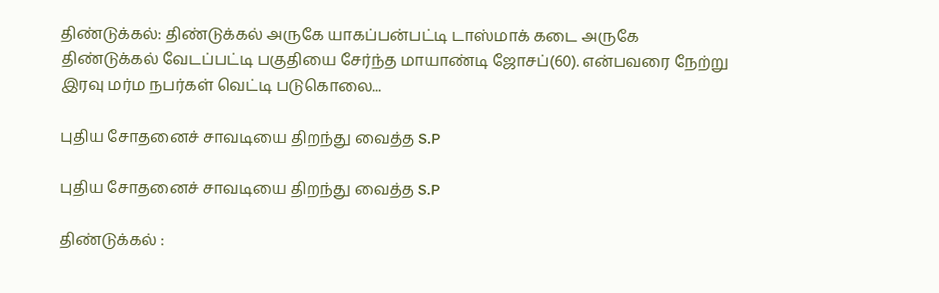திண்டுக்கல்: திண்டுக்கல் அருகே யாகப்பன்பட்டி டாஸ்மாக் கடை அருகே திண்டுக்கல் வேடப்பட்டி பகுதியை சேர்ந்த மாயாண்டி ஜோசப்(60). என்பவரை நேற்று இரவு மர்ம நபர்கள் வெட்டி படுகொலை...

புதிய சோதனைச் சாவடியை திறந்து வைத்த S.P

புதிய சோதனைச் சாவடியை திறந்து வைத்த S.P

திண்டுக்கல் :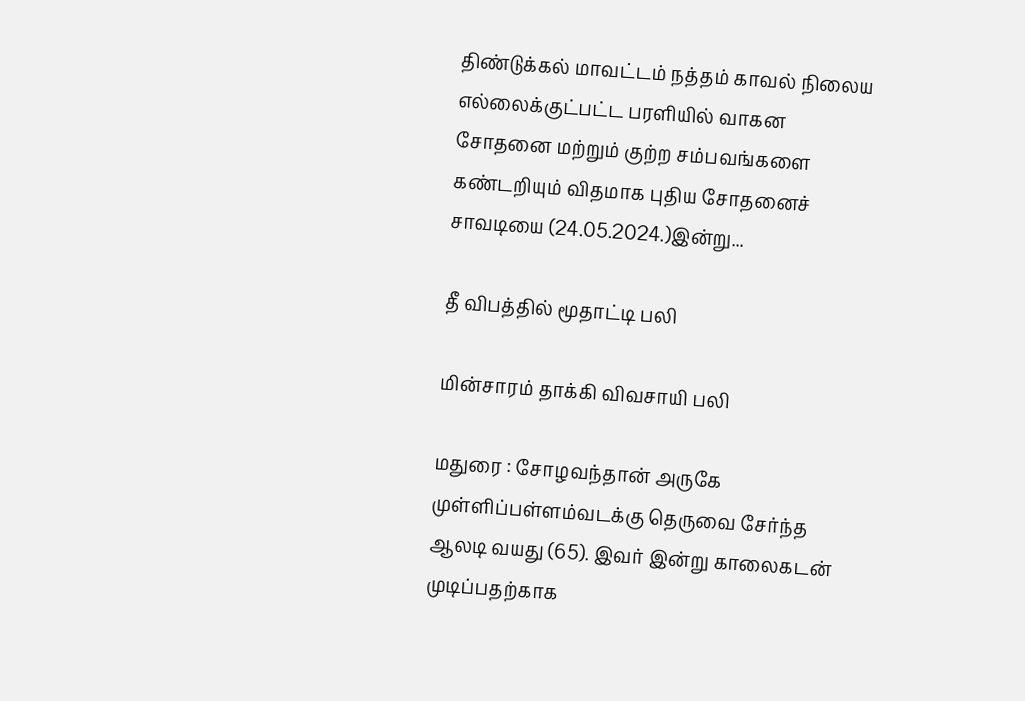திண்டுக்கல் மாவட்டம் நத்தம் காவல் நிலைய எல்லைக்குட்பட்ட பரளியில் வாகன சோதனை மற்றும் குற்ற சம்பவங்களை கண்டறியும் விதமாக புதிய சோதனைச் சாவடியை (24.05.2024.)இன்று...

தீ விபத்தில் மூதாட்டி பலி

மின்சாரம் தாக்கி விவசாயி பலி

மதுரை : சோழவந்தான் அருகே முள்ளிப்பள்ளம்வடக்கு தெருவை சேர்ந்த ஆலடி வயது (65). இவர் இன்று காலைகடன் முடிப்பதற்காக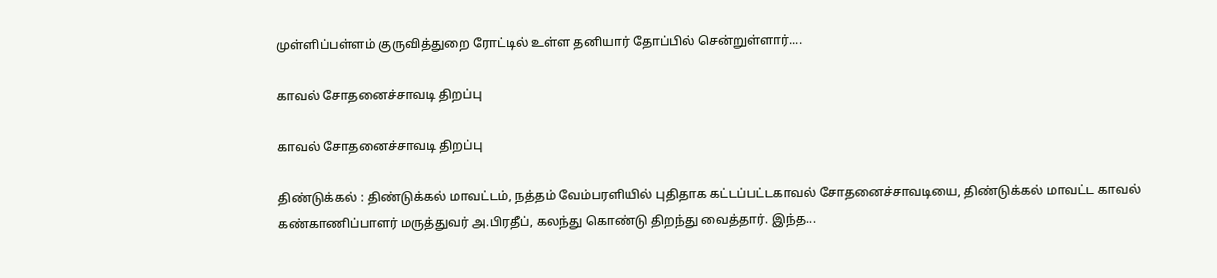முள்ளிப்பள்ளம் குருவித்துறை ரோட்டில் உள்ள தனியார் தோப்பில் சென்றுள்ளார்....

காவல் சோதனைச்சாவடி திறப்பு

காவல் சோதனைச்சாவடி திறப்பு

திண்டுக்கல் : திண்டுக்கல் மாவட்டம், நத்தம் வேம்பரளியில் புதிதாக கட்டப்பட்டகாவல் சோதனைச்சாவடியை, திண்டுக்கல் மாவட்ட காவல் கண்காணிப்பாளர் மருத்துவர் அ.பிரதீப், கலந்து கொண்டு திறந்து வைத்தார். இந்த...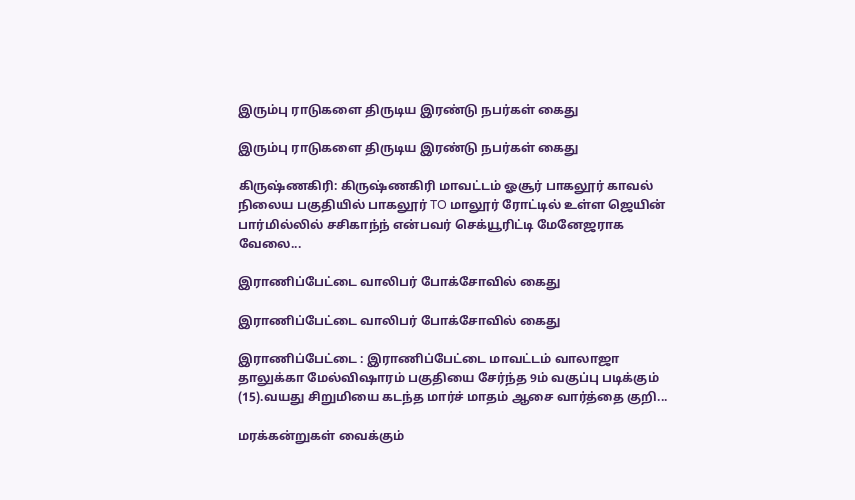இரும்பு ராடுகளை திருடிய இரண்டு நபர்கள் கைது

இரும்பு ராடுகளை திருடிய இரண்டு நபர்கள் கைது

கிருஷ்ணகிரி: கிருஷ்ணகிரி மாவட்டம் ஓசூர் பாகலூர் காவல் நிலைய பகுதியில் பாகலூர் TO மாலூர் ரோட்டில் உள்ள ஜெயின் பார்மில்லில் சசிகாந்ந் என்பவர் செக்யூரிட்டி மேனேஜராக வேலை...

இராணிப்பேட்டை வாலிபர் போக்சோவில் கைது

இராணிப்பேட்டை வாலிபர் போக்சோவில் கைது

இராணிப்பேட்டை : இராணிப்பேட்டை மாவட்டம் வாலாஜா தாலுக்கா மேல்விஷாரம் பகுதியை சேர்ந்த 9ம் வகுப்பு படிக்கும் (15).வயது சிறுமியை கடந்த மார்ச் மாதம் ஆசை வார்த்தை குறி...

மரக்கன்றுகள் வைக்கும்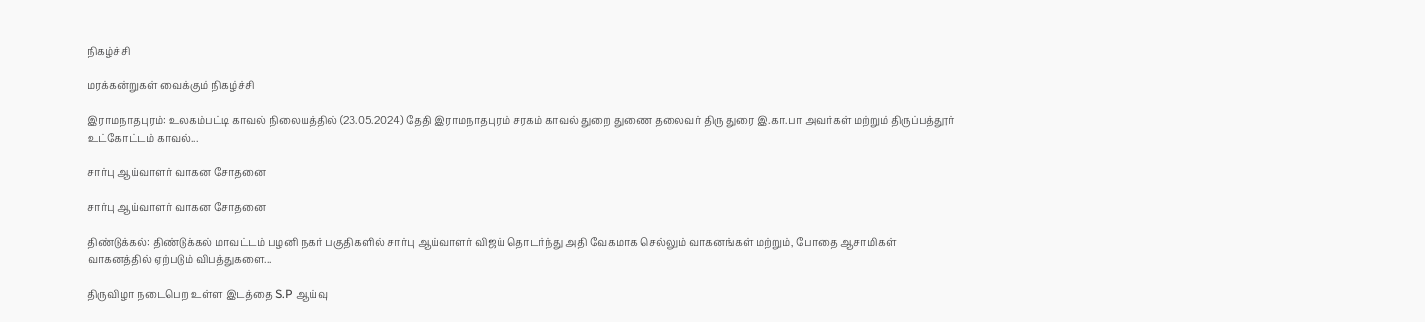நிகழ்ச்சி

மரக்கன்றுகள் வைக்கும் நிகழ்ச்சி

இராமநாதபுரம்: உலகம்பட்டி காவல் நிலையத்தில் (23.05.2024) தேதி இராமநாதபுரம் சரகம் காவல் துறை துணை தலைவர் திரு துரை இ.கா.பா அவர்கள் மற்றும் திருப்பத்தூர் உட்கோட்டம் காவல்...

சார்பு ஆய்வாளர் வாகன சோதனை

சார்பு ஆய்வாளர் வாகன சோதனை

திண்டுக்கல்: திண்டுக்கல் மாவட்டம் பழனி நகர் பகுதிகளில் சார்பு ஆய்வாளர் விஜய் தொடர்ந்து அதி வேகமாக செல்லும் வாகனங்கள் மற்றும், போதை ஆசாமிகள் வாகனத்தில் ஏற்படும் விபத்துகளை...

திருவிழா நடைபெற உள்ள இடத்தை S.P ஆய்வு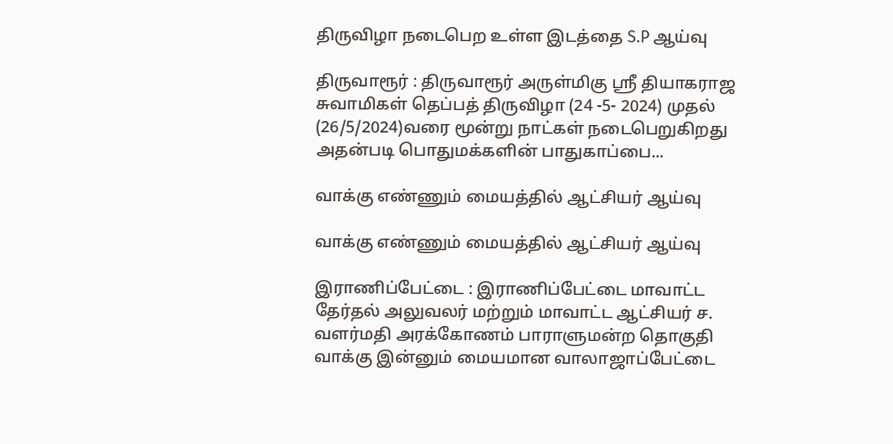திருவிழா நடைபெற உள்ள இடத்தை S.P ஆய்வு

திருவாரூர் : திருவாரூர் அருள்மிகு ஸ்ரீ தியாகராஜ சுவாமிகள் தெப்பத் திருவிழா (24 -5- 2024) முதல் (26/5/2024)வரை மூன்று நாட்கள் நடைபெறுகிறது அதன்படி பொதுமக்களின் பாதுகாப்பை...

வாக்கு எண்ணும் மையத்தில் ஆட்சியர் ஆய்வு

வாக்கு எண்ணும் மையத்தில் ஆட்சியர் ஆய்வு

இராணிப்பேட்டை : இராணிப்பேட்டை மாவாட்ட தேர்தல் அலுவலர் மற்றும் மாவாட்ட ஆட்சியர் ச. வளர்மதி அரக்கோணம் பாராளுமன்ற தொகுதி வாக்கு இன்னும் மையமான வாலாஜாப்பேட்டை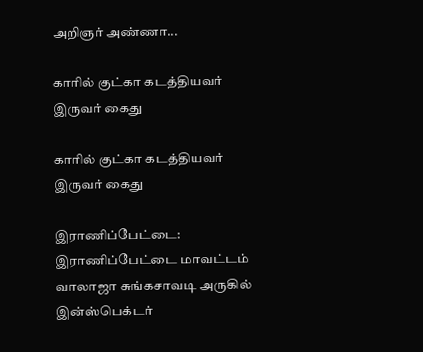அறிஞர் அண்ணா...

காரில் குட்கா கடத்தியவர் இருவர் கைது

காரில் குட்கா கடத்தியவர் இருவர் கைது

இராணிப்பேட்டை: இராணிப்பேட்டை மாவட்டம் வாலாஜா சுங்கசாவடி அருகில் இன்ஸ்பெக்டர்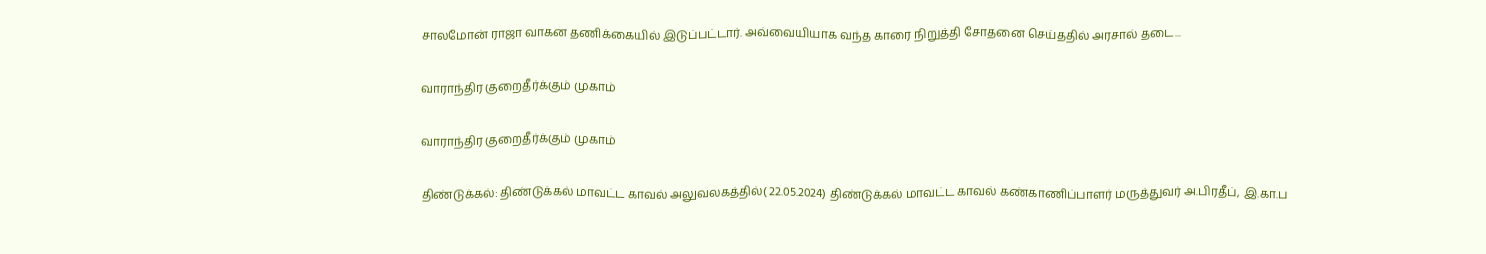சாலமோன் ராஜா வாகன தணிக்கையில் இடுப்பட்டார். அவ்வையியாக வந்த காரை நிறுத்தி சோதனை செய்ததில் அரசால் தடை...

வாராந்திர குறைதீர்க்கும் முகாம்

வாராந்திர குறைதீர்க்கும் முகாம்

திண்டுக்கல்: திண்டுக்கல் மாவட்ட காவல் அலுவலகத்தில்( 22.05.2024) திண்டுக்கல் மாவட்ட காவல் கண்காணிப்பாளர் மருத்துவர் அ.பிரதீப், இ.கா.ப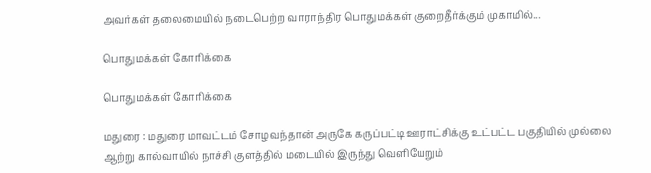அவர்கள் தலைமையில் நடைபெற்ற வாராந்திர பொதுமக்கள் குறைதீர்க்கும் முகாமில்...

பொதுமக்கள் கோரிக்கை

பொதுமக்கள் கோரிக்கை

மதுரை : மதுரை மாவட்டம் சோழவந்தான் அருகே கருப்பட்டி ஊராட்சிக்கு உட்பட்ட பகுதியில் முல்லை ஆற்று கால்வாயில் நாச்சி குளத்தில் மடையில் இருந்து வெளியேறும்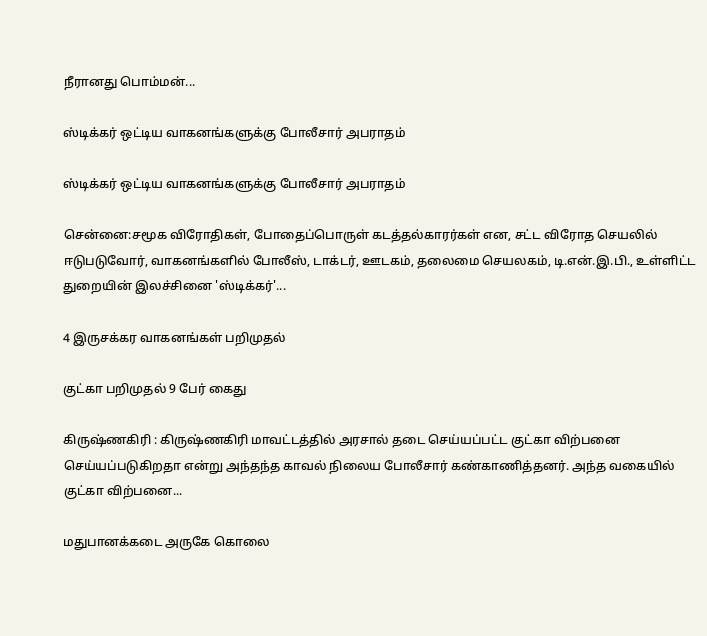நீரானது பொம்மன்...

ஸ்டிக்கர் ஒட்டிய வாகனங்களுக்கு போலீசார் அபராதம்

ஸ்டிக்கர் ஒட்டிய வாகனங்களுக்கு போலீசார் அபராதம்

சென்னை:சமூக விரோதிகள், போதைப்பொருள் கடத்தல்காரர்கள் என, சட்ட விரோத செயலில் ஈடுபடுவோர், வாகனங்களில் போலீஸ், டாக்டர், ஊடகம், தலைமை செயலகம், டி.என்.இ.பி., உள்ளிட்ட துறையின் இலச்சினை 'ஸ்டிக்கர்'...

4 இருசக்கர வாகனங்கள் பறிமுதல்

குட்கா பறிமுதல் 9 பேர் கைது

கிருஷ்ணகிரி : கிருஷ்ணகிரி மாவட்டத்தில் அரசால் தடை செய்யப்பட்ட குட்கா விற்பனை செய்யப்படுகிறதா என்று அந்தந்த காவல் நிலைய போலீசார் கண்காணித்தனர். அந்த வகையில் குட்கா விற்பனை...

மதுபானக்கடை அருகே கொலை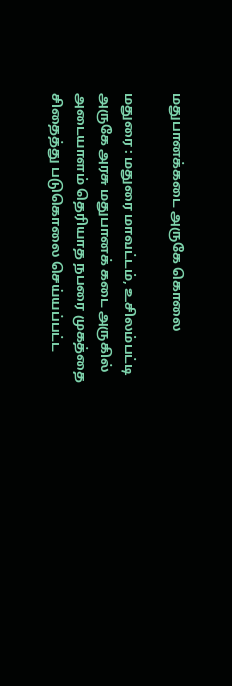மதுபானக்கடை அருகே கொலை

மதுரை : மதுரை மாவட்டம், உசிலம்பட்டி அருகே அரசு மதுபானக் கடை அருகில் அடையாளம் தெரியாத நபரை முகத்தை சிதைத்து படுகொலை செய்யப்பட்ட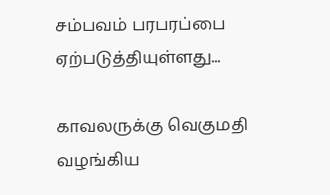சம்பவம் பரபரப்பை ஏற்படுத்தியுள்ளது...

காவலருக்கு வெகுமதி வழங்கிய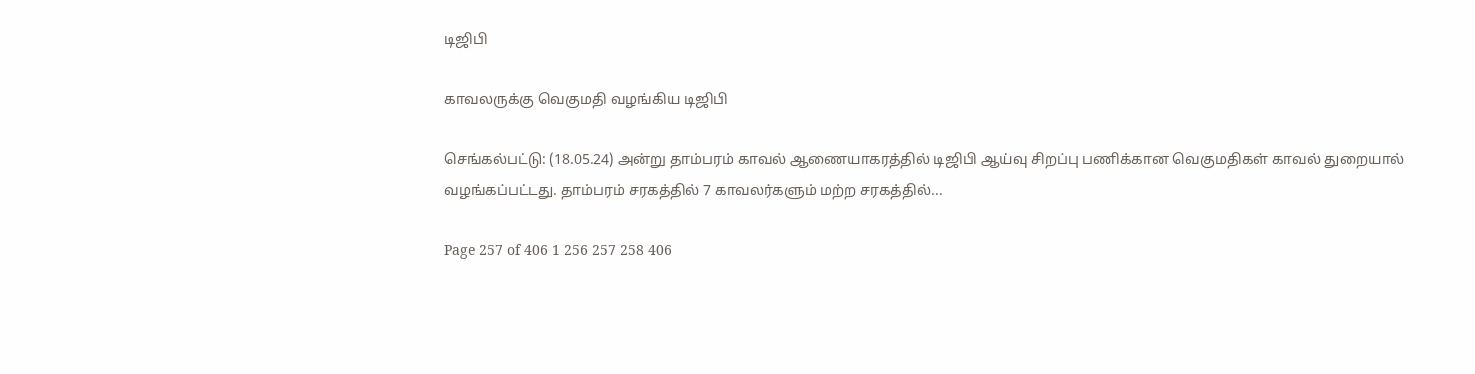டிஜிபி

காவலருக்கு வெகுமதி வழங்கிய டிஜிபி

செங்கல்பட்டு: (18.05.24) அன்று தாம்பரம் காவல் ஆணையாகரத்தில் டிஜிபி ஆய்வு சிறப்பு பணிக்கான வெகுமதிகள் காவல் துறையால் வழங்கப்பட்டது. தாம்பரம் சரகத்தில் 7 காவலர்களும் மற்ற சரகத்தில்...

Page 257 of 406 1 256 257 258 406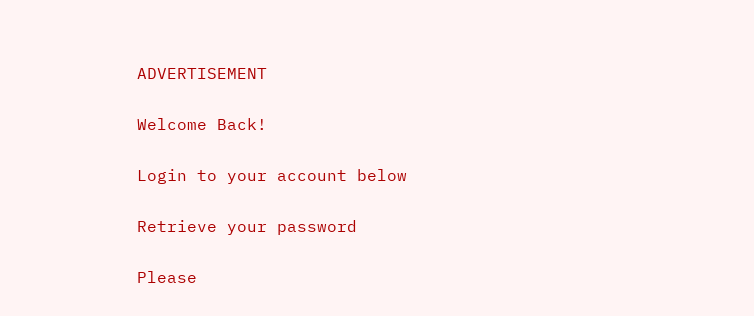ADVERTISEMENT

Welcome Back!

Login to your account below

Retrieve your password

Please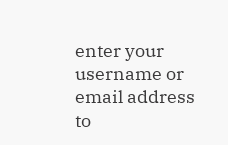enter your username or email address to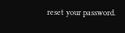reset your password.